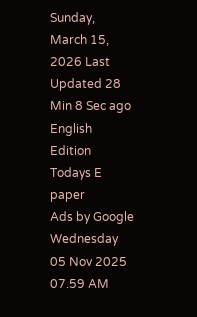Sunday, March 15, 2026 Last Updated 28 Min 8 Sec ago English Edition
Todays E paper
Ads by Google
Wednesday 05 Nov 2025 07.59 AM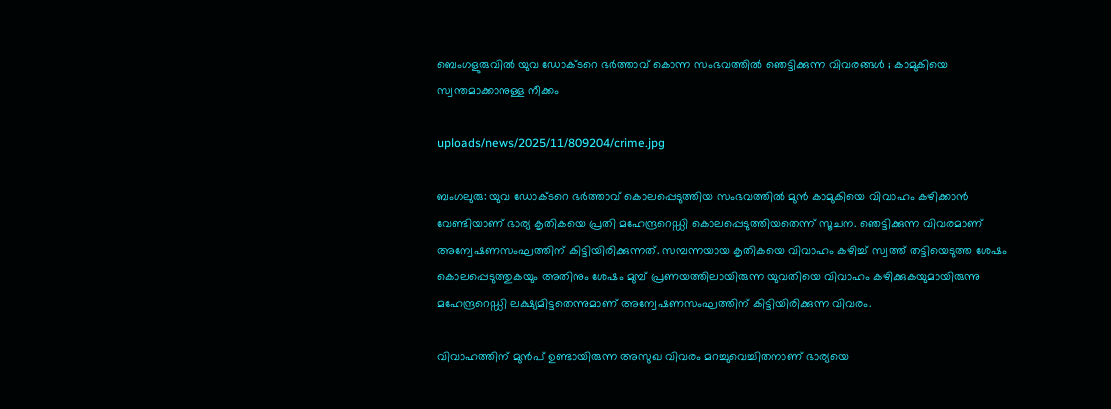ബെംഗളുരുവില്‍ യുവ ഡോക്ടറെ ഭര്‍ത്താവ് കൊന്ന സംഭവത്തില്‍ ഞെട്ടിക്കുന്ന വിവരങ്ങള്‍ ; കാമുകിയെ സ്വന്തമാക്കാനുള്ള നീക്കം

uploads/news/2025/11/809204/crime.jpg

ബംഗലുരു: യുവ ഡോക്ടറെ ഭര്‍ത്താവ് കൊലപ്പെടുത്തിയ സംഭവത്തില്‍ മുന്‍ കാമുകിയെ വിവാഹം കഴിക്കാന്‍ വേണ്ടിയാണ് ഭാര്യ കൃതികയെ പ്രതി മഹേന്ദ്രറെഡ്ഡി കൊലപ്പെടുത്തിയതെന്ന് സൂചന. ഞെട്ടിക്കുന്ന വിവരമാണ് അന്വേഷണസംഘത്തിന് കിട്ടിയിരിക്കുന്നത്. സമ്പന്നയായ കൃതികയെ വിവാഹം കഴിച്ച് സ്വത്ത് തട്ടിയെടുത്ത ശേഷം കൊലപ്പെടുത്തുകയും അതിനും ശേഷം മുമ്പ് പ്രണയത്തിലായിരുന്ന യുവതിയെ വിവാഹം കഴിക്കുകയുമായിരുന്നു മഹേന്ദ്രറെഡ്ഡി ലക്ഷ്യമിട്ടതെന്നുമാണ് അന്വേഷണസംഘത്തിന് കിട്ടിയിരിക്കുന്ന വിവരം.

വിവാഹത്തിന് മുന്‍പ് ഉണ്ടായിരുന്ന അസുഖ വിവരം മറച്ചുവെച്ചിതനാണ് ഭാര്യയെ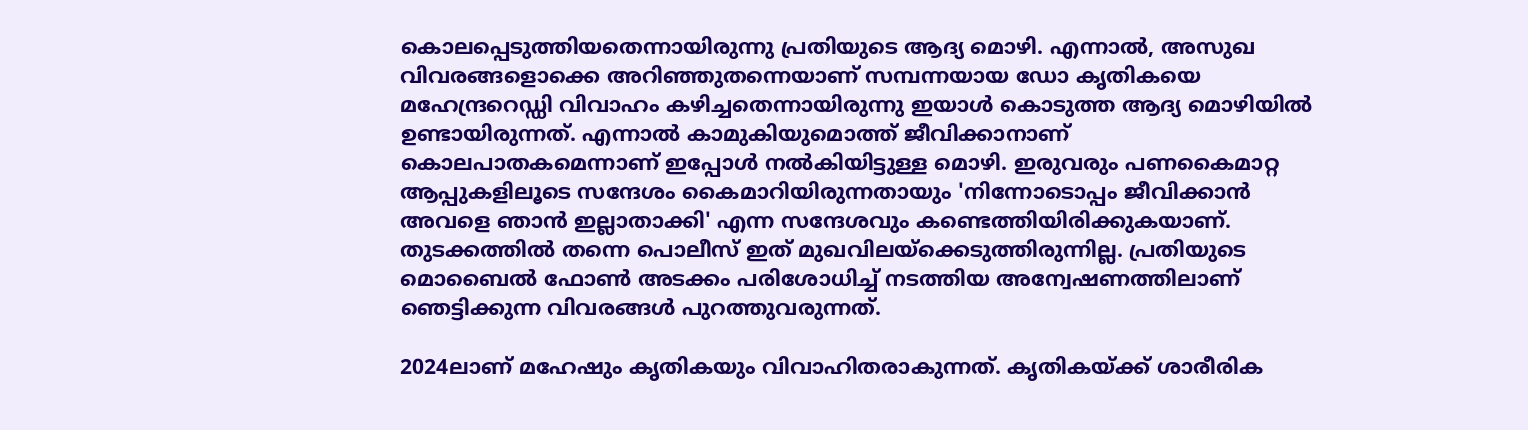കൊലപ്പെടുത്തിയതെന്നായിരുന്നു പ്രതിയുടെ ആദ്യ മൊഴി. എന്നാല്‍, അസുഖ വിവരങ്ങളൊക്കെ അറിഞ്ഞുതന്നെയാണ് സമ്പന്നയായ ഡോ കൃതികയെ മഹേന്ദ്രറെഡ്ഡി വിവാഹം കഴിച്ചതെന്നായിരുന്നു ഇയാള്‍ കൊടുത്ത ആദ്യ മൊഴിയില്‍ ഉണ്ടായിരുന്നത്. എന്നാല്‍ കാമുകിയുമൊത്ത് ജീവിക്കാനാണ് കൊലപാതകമെന്നാണ് ഇപ്പോള്‍ നല്‍കിയിട്ടുള്ള മൊഴി. ഇരുവരും പണകൈമാറ്റ ആപ്പുകളിലൂടെ സന്ദേശം കൈമാറിയിരുന്നതായും 'നിന്നോടൊപ്പം ജീവിക്കാന്‍ അവളെ ഞാന്‍ ഇല്ലാതാക്കി' എന്ന സന്ദേശവും കണ്ടെത്തിയിരിക്കുകയാണ്. തുടക്കത്തില്‍ തന്നെ പൊലീസ് ഇത് മുഖവിലയ്ക്കെടുത്തിരുന്നില്ല. പ്രതിയുടെ മൊബൈല്‍ ഫോണ്‍ അടക്കം പരിശോധിച്ച് നടത്തിയ അന്വേഷണത്തിലാണ് ഞെട്ടിക്കുന്ന വിവരങ്ങള്‍ പുറത്തുവരുന്നത്.

2024ലാണ് മഹേഷും കൃതികയും വിവാഹിതരാകുന്നത്. കൃതികയ്ക്ക് ശാരീരിക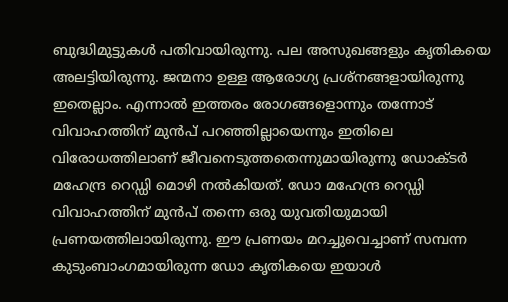ബുദ്ധിമുട്ടുകള്‍ പതിവായിരുന്നു. പല അസുഖങ്ങളും കൃതികയെ അലട്ടിയിരുന്നു. ജന്മനാ ഉള്ള ആരോഗ്യ പ്രശ്നങ്ങളായിരുന്നു ഇതെല്ലാം. എന്നാല്‍ ഇത്തരം രോഗങ്ങളൊന്നും തന്നോട് വിവാഹത്തിന് മുന്‍പ് പറഞ്ഞില്ലായെന്നും ഇതിലെ വിരോധത്തിലാണ് ജീവനെടുത്തതെന്നുമായിരുന്നു ഡോക്ടര്‍ മഹേന്ദ്ര റെഡ്ഡി മൊഴി നല്‍കിയത്. ഡോ മഹേന്ദ്ര റെഡ്ഡി വിവാഹത്തിന് മുന്‍പ് തന്നെ ഒരു യുവതിയുമായി പ്രണയത്തിലായിരുന്നു. ഈ പ്രണയം മറച്ചുവെച്ചാണ് സമ്പന്ന കുടുംബാംഗമായിരുന്ന ഡോ കൃതികയെ ഇയാള്‍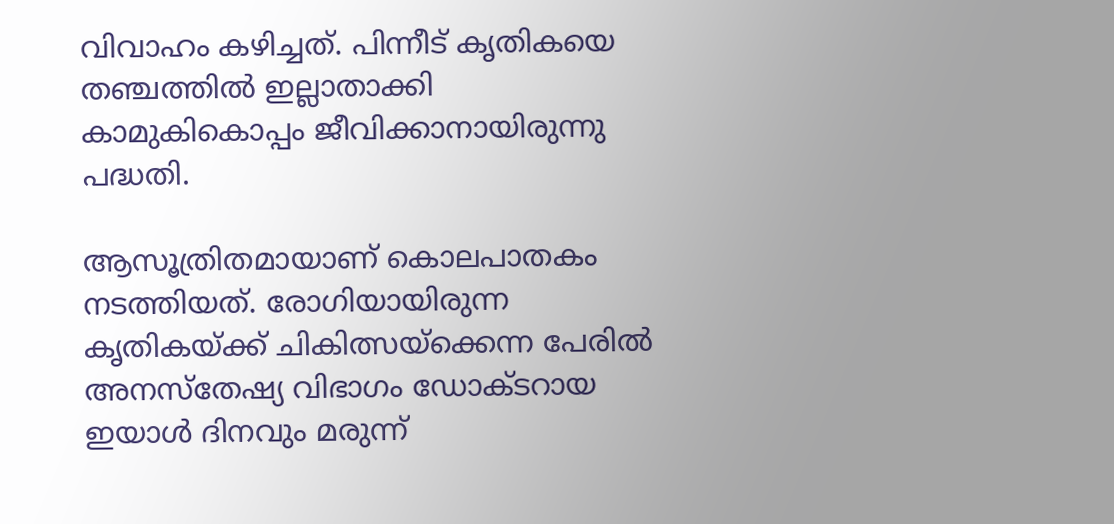വിവാഹം കഴിച്ചത്. പിന്നീട് കൃതികയെ തഞ്ചത്തില്‍ ഇല്ലാതാക്കി കാമുകികൊപ്പം ജീവിക്കാനായിരുന്നു പദ്ധതി.

ആസൂത്രിതമായാണ് കൊലപാതകം നടത്തിയത്. രോഗിയായിരുന്ന കൃതികയ്ക്ക് ചികിത്സയ്ക്കെന്ന പേരില്‍ അനസ്തേഷ്യ വിഭാഗം ഡോക്ടറായ ഇയാള്‍ ദിനവും മരുന്ന്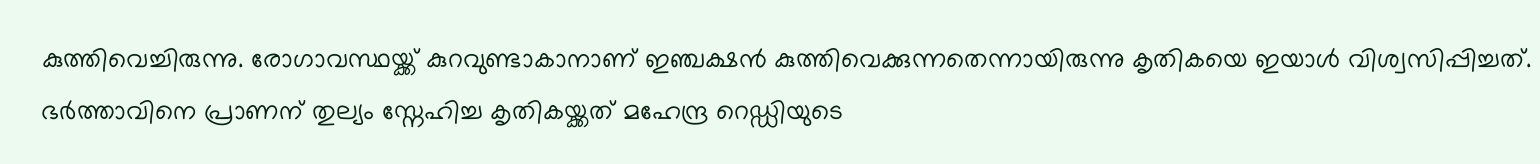കുത്തിവെച്ചിരുന്നു. രോഗാവസ്ഥയ്ക്ക് കുറവുണ്ടാകാനാണ് ഇഞ്ചക്ഷന്‍ കുത്തിവെക്കുന്നതെന്നായിരുന്നു കൃതികയെ ഇയാള്‍ വിശ്വസിപ്പിച്ചത്. ഭര്‍ത്താവിനെ പ്രാണന് തുല്യം സ്നേഹിച്ച കൃതികയ്ക്കത് മഹേന്ദ്ര റെഡ്ഡിയുടെ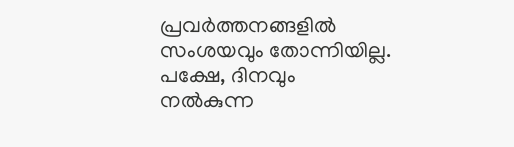പ്രവര്‍ത്തനങ്ങളില്‍ സംശയവും തോന്നിയില്ല. പക്ഷേ, ദിനവും നല്‍കുന്ന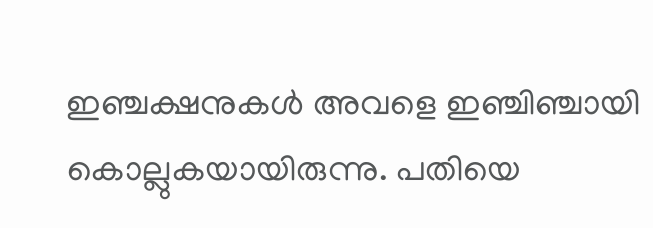ഇഞ്ചക്ഷനുകള്‍ അവളെ ഇഞ്ചിഞ്ചായി കൊല്ലുകയായിരുന്നു. പതിയെ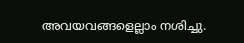അവയവങ്ങളെല്ലാം നശിച്ചു.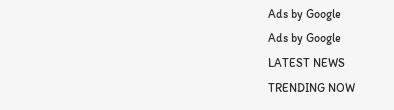Ads by Google
Ads by Google
LATEST NEWS
TRENDING NOW